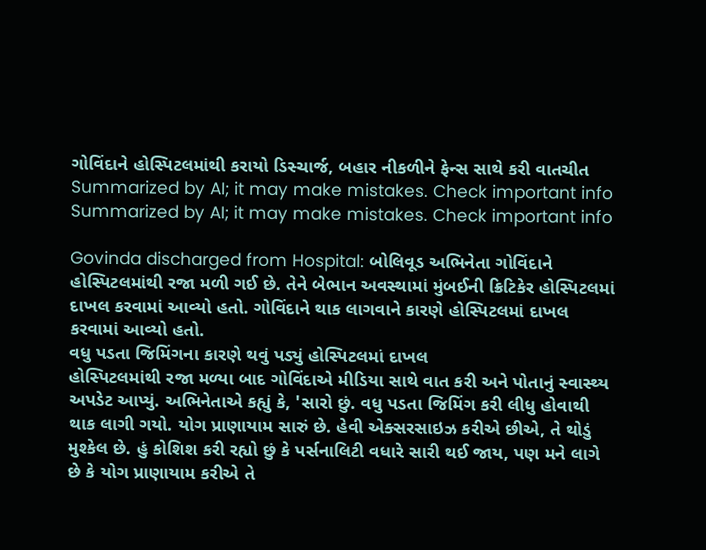ગોવિંદાને હોસ્પિટલમાંથી કરાયો ડિસ્ચાર્જ, બહાર નીકળીને ફેન્સ સાથે કરી વાતચીત
Summarized by AI; it may make mistakes. Check important info
Summarized by AI; it may make mistakes. Check important info

Govinda discharged from Hospital: બોલિવૂડ અભિનેતા ગોવિંદાને હોસ્પિટલમાંથી રજા મળી ગઈ છે. તેને બેભાન અવસ્થામાં મુંબઈની ક્રિટિકેર હોસ્પિટલમાં દાખલ કરવામાં આવ્યો હતો. ગોવિંદાને થાક લાગવાને કારણે હોસ્પિટલમાં દાખલ કરવામાં આવ્યો હતો.
વધુ પડતા જિમિંગના કારણે થવું પડ્યું હોસ્પિટલમાં દાખલ
હોસ્પિટલમાંથી રજા મળ્યા બાદ ગોવિંદાએ મીડિયા સાથે વાત કરી અને પોતાનું સ્વાસ્થ્ય અપડેટ આપ્યું. અભિનેતાએ કહ્યું કે, 'સારો છું. વધુ પડતા જિમિંગ કરી લીધુ હોવાથી થાક લાગી ગયો. યોગ પ્રાણાયામ સારું છે. હેવી એક્સરસાઇઝ કરીએ છીએ, તે થોડું મુશ્કેલ છે. હું કોશિશ કરી રહ્યો છું કે પર્સનાલિટી વધારે સારી થઈ જાય, પણ મને લાગે છે કે યોગ પ્રાણાયામ કરીએ તે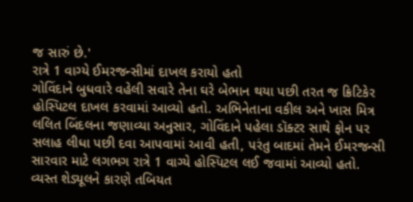જ સારું છે.'
રાત્રે 1 વાગ્યે ઈમરજન્સીમાં દાખલ કરાયો હતો
ગોવિંદાને બુધવારે વહેલી સવારે તેના ઘરે બેભાન થયા પછી તરત જ ક્રિટિકેર હોસ્પિટલ દાખલ કરવામાં આવ્યો હતો. અભિનેતાના વકીલ અને ખાસ મિત્ર લલિત બિંદલના જણાવ્યા અનુસાર, ગોવિંદાને પહેલા ડૉક્ટર સાથે ફોન પર સલાહ લીધા પછી દવા આપવામાં આવી હતી, પરંતુ બાદમાં તેમને ઈમરજન્સી સારવાર માટે લગભગ રાત્રે 1 વાગ્યે હોસ્પિટલ લઈ જવામાં આવ્યો હતો.
વ્યસ્ત શેડ્યૂલને કારણે તબિયત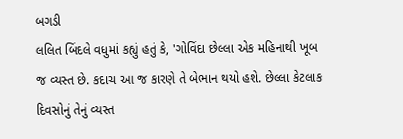બગડી
લલિત બિંદલે વધુમાં કહ્યું હતું કે, 'ગોવિંદા છેલ્લા એક મહિનાથી ખૂબ જ વ્યસ્ત છે. કદાચ આ જ કારણે તે બેભાન થયો હશે. છેલ્લા કેટલાક દિવસોનું તેનું વ્યસ્ત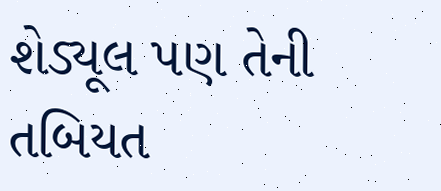શેડ્યૂલ પણ તેની તબિયત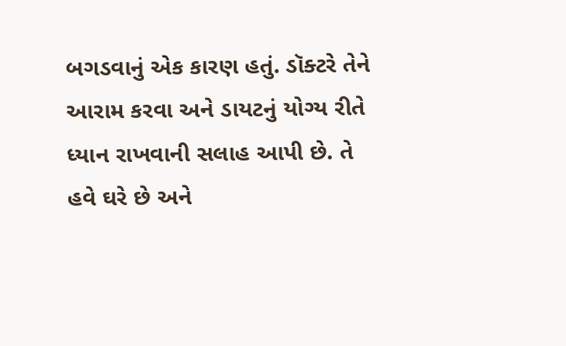બગડવાનું એક કારણ હતું. ડૉક્ટરે તેને આરામ કરવા અને ડાયટનું યોગ્ય રીતે ધ્યાન રાખવાની સલાહ આપી છે. તે હવે ઘરે છે અને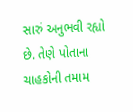સારું અનુભવી રહ્યો છે. તેણે પોતાના ચાહકોની તમામ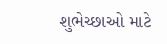શુભેચ્છાઓ માટે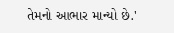તેમનો આભાર માન્યો છે.'